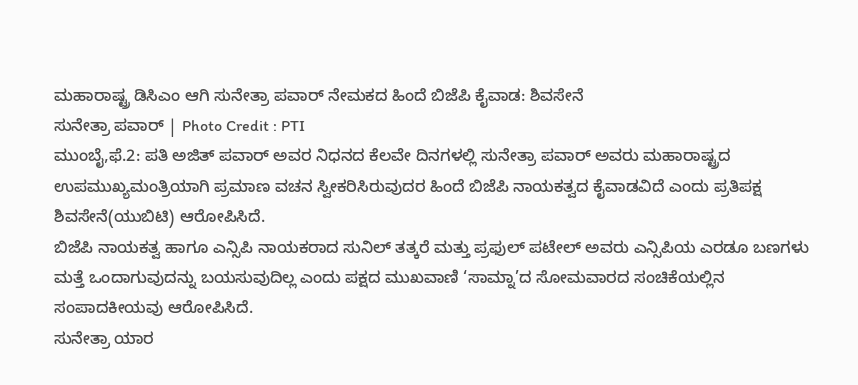ಮಹಾರಾಷ್ಟ್ರ ಡಿಸಿಎಂ ಆಗಿ ಸುನೇತ್ರಾ ಪವಾರ್ ನೇಮಕದ ಹಿಂದೆ ಬಿಜೆಪಿ ಕೈವಾಡ: ಶಿವಸೇನೆ
ಸುನೇತ್ರಾ ಪವಾರ್ | Photo Credit : PTI
ಮುಂಬೈ,ಫೆ.2: ಪತಿ ಅಜಿತ್ ಪವಾರ್ ಅವರ ನಿಧನದ ಕೆಲವೇ ದಿನಗಳಲ್ಲಿ ಸುನೇತ್ರಾ ಪವಾರ್ ಅವರು ಮಹಾರಾಷ್ಟ್ರದ ಉಪಮುಖ್ಯಮಂತ್ರಿಯಾಗಿ ಪ್ರಮಾಣ ವಚನ ಸ್ವೀಕರಿಸಿರುವುದರ ಹಿಂದೆ ಬಿಜೆಪಿ ನಾಯಕತ್ವದ ಕೈವಾಡವಿದೆ ಎಂದು ಪ್ರತಿಪಕ್ಷ ಶಿವಸೇನೆ(ಯುಬಿಟಿ) ಆರೋಪಿಸಿದೆ.
ಬಿಜೆಪಿ ನಾಯಕತ್ವ ಹಾಗೂ ಎನ್ಸಿಪಿ ನಾಯಕರಾದ ಸುನಿಲ್ ತತ್ಕರೆ ಮತ್ತು ಪ್ರಫುಲ್ ಪಟೇಲ್ ಅವರು ಎನ್ಸಿಪಿಯ ಎರಡೂ ಬಣಗಳು ಮತ್ತೆ ಒಂದಾಗುವುದನ್ನು ಬಯಸುವುದಿಲ್ಲ ಎಂದು ಪಕ್ಷದ ಮುಖವಾಣಿ ‘ಸಾಮ್ನಾ’ದ ಸೋಮವಾರದ ಸಂಚಿಕೆಯಲ್ಲಿನ ಸಂಪಾದಕೀಯವು ಆರೋಪಿಸಿದೆ.
ಸುನೇತ್ರಾ ಯಾರ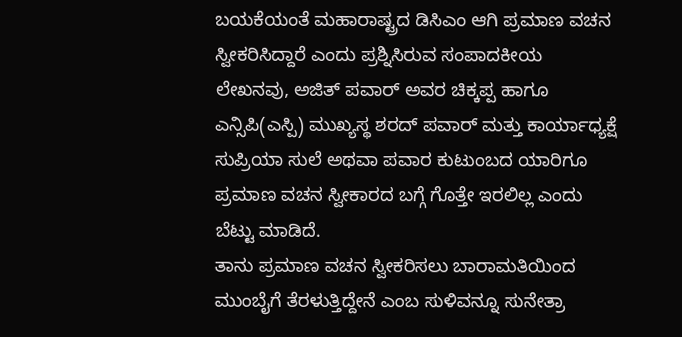ಬಯಕೆಯಂತೆ ಮಹಾರಾಷ್ಟ್ರದ ಡಿಸಿಎಂ ಆಗಿ ಪ್ರಮಾಣ ವಚನ ಸ್ವೀಕರಿಸಿದ್ದಾರೆ ಎಂದು ಪ್ರಶ್ನಿಸಿರುವ ಸಂಪಾದಕೀಯ ಲೇಖನವು, ಅಜಿತ್ ಪವಾರ್ ಅವರ ಚಿಕ್ಕಪ್ಪ ಹಾಗೂ ಎನ್ಸಿಪಿ(ಎಸ್ಪಿ) ಮುಖ್ಯಸ್ಥ ಶರದ್ ಪವಾರ್ ಮತ್ತು ಕಾರ್ಯಾಧ್ಯಕ್ಷೆ ಸುಪ್ರಿಯಾ ಸುಲೆ ಅಥವಾ ಪವಾರ ಕುಟುಂಬದ ಯಾರಿಗೂ ಪ್ರಮಾಣ ವಚನ ಸ್ವೀಕಾರದ ಬಗ್ಗೆ ಗೊತ್ತೇ ಇರಲಿಲ್ಲ ಎಂದು ಬೆಟ್ಟು ಮಾಡಿದೆ.
ತಾನು ಪ್ರಮಾಣ ವಚನ ಸ್ವೀಕರಿಸಲು ಬಾರಾಮತಿಯಿಂದ ಮುಂಬೈಗೆ ತೆರಳುತ್ತಿದ್ದೇನೆ ಎಂಬ ಸುಳಿವನ್ನೂ ಸುನೇತ್ರಾ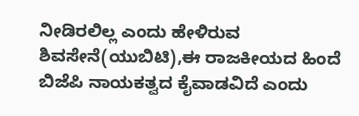ನೀಡಿರಲಿಲ್ಲ ಎಂದು ಹೇಳಿರುವ ಶಿವಸೇನೆ(ಯುಬಿಟಿ),ಈ ರಾಜಕೀಯದ ಹಿಂದೆ ಬಿಜೆಪಿ ನಾಯಕತ್ವದ ಕೈವಾಡವಿದೆ ಎಂದು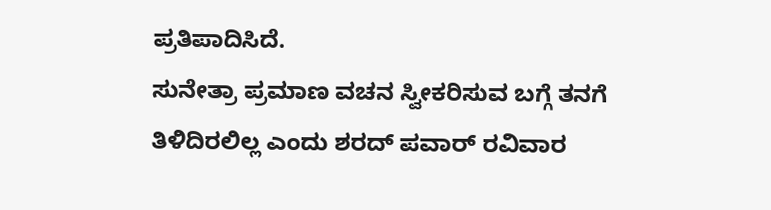ಪ್ರತಿಪಾದಿಸಿದೆ.
ಸುನೇತ್ರಾ ಪ್ರಮಾಣ ವಚನ ಸ್ವೀಕರಿಸುವ ಬಗ್ಗೆ ತನಗೆ ತಿಳಿದಿರಲಿಲ್ಲ ಎಂದು ಶರದ್ ಪವಾರ್ ರವಿವಾರ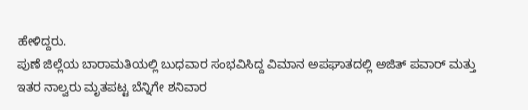ಹೇಳಿದ್ದರು.
ಪುಣೆ ಜಿಲ್ಲೆಯ ಬಾರಾಮತಿಯಲ್ಲಿ ಬುಧವಾರ ಸಂಭವಿಸಿದ್ದ ವಿಮಾನ ಅಪಘಾತದಲ್ಲಿ ಅಜಿತ್ ಪವಾರ್ ಮತ್ತು ಇತರ ನಾಲ್ವರು ಮೃತಪಟ್ಟ ಬೆನ್ನಿಗೇ ಶನಿವಾರ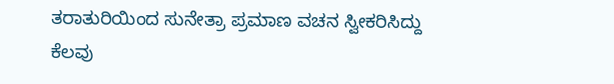ತರಾತುರಿಯಿಂದ ಸುನೇತ್ರಾ ಪ್ರಮಾಣ ವಚನ ಸ್ವೀಕರಿಸಿದ್ದು ಕೆಲವು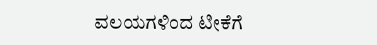ವಲಯಗಳಿಂದ ಟೀಕೆಗೆ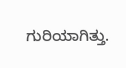ಗುರಿಯಾಗಿತ್ತು.